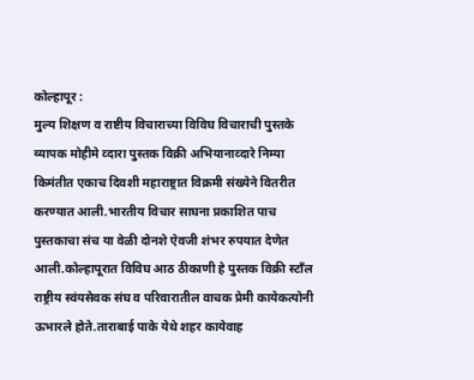कोल्हापूर :
मुल्य शिक्षण व राष्टीय विचाराच्या विविघ विचाराची पुस्तके व्यापक मोहीमे व्दारा पुस्तक विक्री अभियानाव्दारे निम्या किमंतीत एकाच दिवशी महाराष्ट्रात विक्रमी संख्येने वितरीत करण्यात आली.भारतीय विचार साघना प्रकाशित पाच पुस्तकाचा संच या वेळी दोनशे ऐवजी शंभर रुपयात देणेत आली.कोल्हापूरात विविघ आठ ठीकाणी हे पुस्तक विक्री स्टाँल राष्ट्रीय स्वंयसेवक संघ व परिवारातील वाचक प्रेमी कायेकत्योनी ऊभारले होते.ताराबाई पाके येथे शहर कायेवाह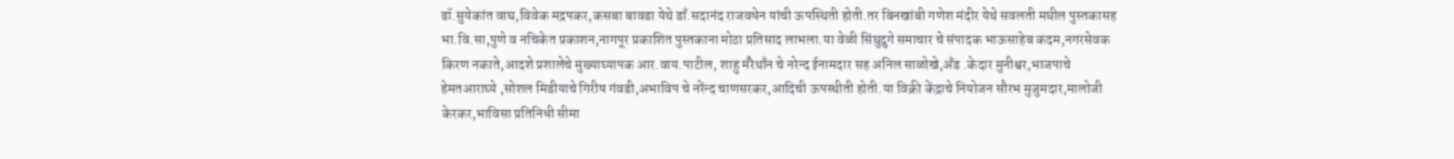डॉ.सुयेकांत वाघ,विवेक मद्रपकर,कसबा बावडा येथे डाँ.सदानंद राजवधेन यांची ऊपस्थिती होती.तर बिनखांबी गणेश मंदीर येथे सवलती मघील पुस्तकासह भा.वि.सा,पुणे व नचिकेत प्रकाशन,नागपूर प्रकाशित पुस्तकाना मोठा प्रतिसाद लाभला.या वेळी सिंघुदुगे समाचार चे संपादक भाऊसाहेब कदम,नगरसेवक किरण नकाते,आदशे प्रशालेचे मुख्याघ्यापक आर.वाय.पाटील, शाहु मँरेथाँन चे नरेन्द ईनामदार सह अनिल साळोखे,अँड .केदार मुनीश्वर,भाजपाचे हेमतआराघ्ये ,सोशल मिडीयाचे गिरीष गंवडी,अभाविप चे नरेंन्द चाणसरकर,आदिची ऊपस्थीती होती.या विक्री केंद्राचे नियोजन सौरभ मुजुमदार,मालोजी केरकर,भाविसा प्रतिनिधी सीमा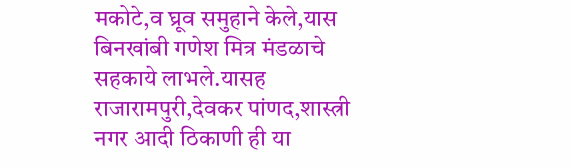मकोटे,व घ्रूव समुहाने केले,यास बिनखांबी गणेश मित्र मंडळाचे सहकाये लाभले.यासह राजारामपुरी,देवकर पांणद,शास्त्री नगर आदी ठिकाणी ही या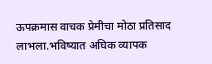ऊपक्रमास वाचक प्रेमीचा मोठा प्रतिसाद लाभला.भविष्यात अघिक व्यापक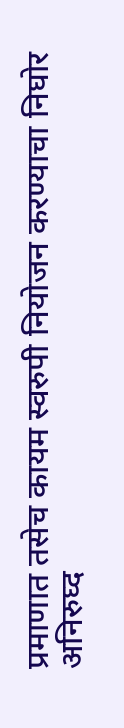प्रमाणात तसेच कायम स्वरुपी नियोजन करण्याचा निघोर अनिरुघ्द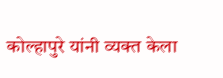कोल्हापुरे यांनी व्यक्त केला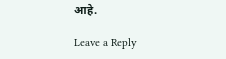आहे.

Leave a Reply